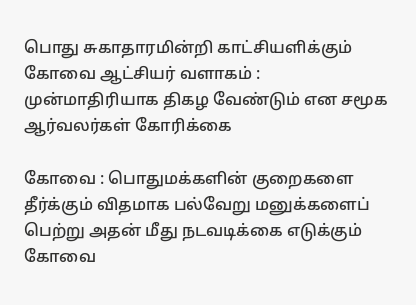பொது சுகாதாரமின்றி காட்சியளிக்கும் கோவை ஆட்சியர் வளாகம் : முன்மாதிரியாக திகழ வேண்டும் என சமூக ஆர்வலர்கள் கோரிக்கை

கோவை : பொதுமக்களின் குறைகளை தீர்க்கும் விதமாக பல்வேறு மனுக்களைப் பெற்று அதன் மீது நடவடிக்கை எடுக்கும் கோவை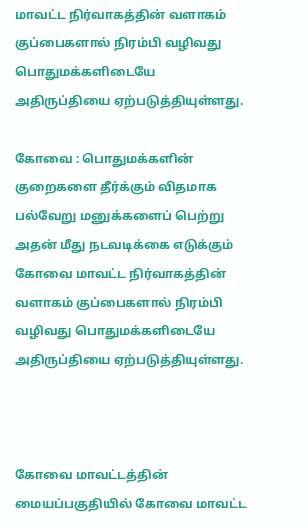மாவட்ட நிர்வாகத்தின் வளாகம் குப்பைகளால் நிரம்பி வழிவது பொதுமக்களிடையே அதிருப்தியை ஏற்படுத்தியுள்ளது.

கோவை : பொதுமக்களின் குறைகளை தீர்க்கும் விதமாக பல்வேறு மனுக்களைப் பெற்று அதன் மீது நடவடிக்கை எடுக்கும் கோவை மாவட்ட நிர்வாகத்தின் வளாகம் குப்பைகளால் நிரம்பி வழிவது பொதுமக்களிடையே அதிருப்தியை ஏற்படுத்தியுள்ளது.



கோவை மாவட்டத்தின் மையப்பகுதியில் கோவை மாவட்ட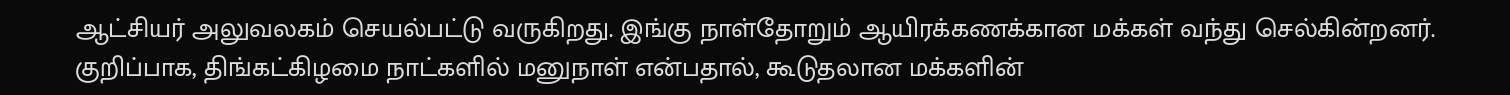ஆட்சியர் அலுவலகம் செயல்பட்டு வருகிறது. இங்கு நாள்தோறும் ஆயிரக்கணக்கான மக்கள் வந்து செல்கின்றனர். குறிப்பாக, திங்கட்கிழமை நாட்களில் மனுநாள் என்பதால், கூடுதலான மக்களின்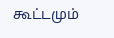கூட்டமும்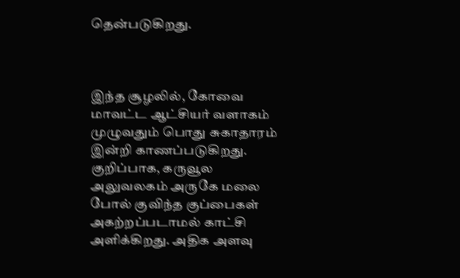தென்படுகிறது.



இந்த சூழலில், கோவை மாவட்ட ஆட்சியர் வளாகம் முழுவதும் பொது சுகாதாரம் இன்றி காணப்படுகிறது. குறிப்பாக, கருவூல அலுவலகம் அருகே மலை போல் குவிந்த குப்பைகள் அகற்றப்படாமல் காட்சி அளிக்கிறது. அதிக அளவு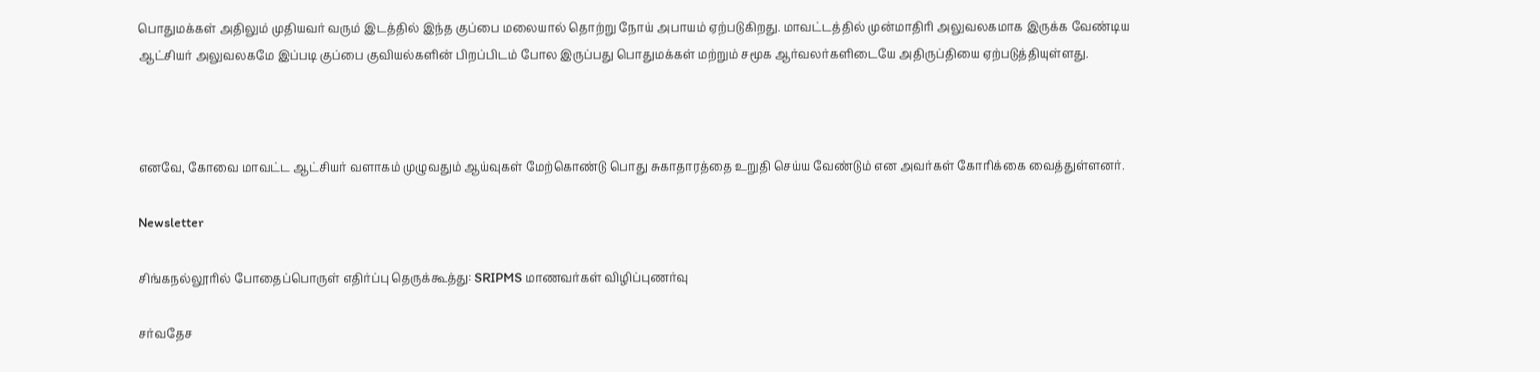பொதுமக்கள் அதிலும் முதியவர் வரும் இடத்தில் இந்த குப்பை மலையால் தொற்று நோய் அபாயம் ஏற்படுகிறது. மாவட்டத்தில் முன்மாதிரி அலுவலகமாக இருக்க வேண்டிய ஆட்சியர் அலுவலகமே இப்படி குப்பை குவியல்களின் பிறப்பிடம் போல இருப்பது பொதுமக்கள் மற்றும் சமூக ஆர்வலர்களிடையே அதிருப்தியை ஏற்படுத்தியுள்ளது.



எனவே, கோவை மாவட்ட ஆட்சியர் வளாகம் முழுவதும் ஆய்வுகள் மேற்கொண்டு பொது சுகாதாரத்தை உறுதி செய்ய வேண்டும் என அவர்கள் கோரிக்கை வைத்துள்ளனர்.

Newsletter

சிங்கநல்லூரில் போதைப்பொருள் எதிர்ப்பு தெருக்கூத்து: SRIPMS மாணவர்கள் விழிப்புணர்வு

சர்வதேச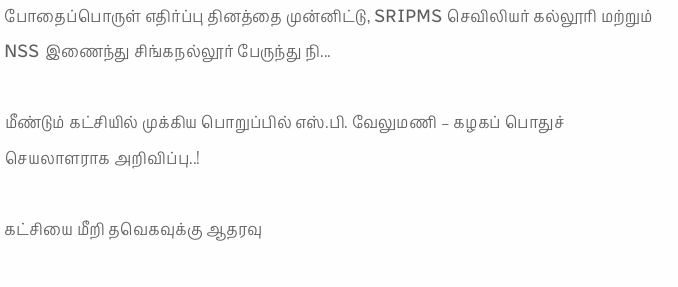போதைப்பொருள் எதிர்ப்பு தினத்தை முன்னிட்டு, SRIPMS செவிலியர் கல்லூரி மற்றும் NSS இணைந்து சிங்கநல்லூர் பேருந்து நி...

மீண்டும் கட்சியில் முக்கிய பொறுப்பில் எஸ்.பி. வேலுமணி – கழகப் பொதுச் செயலாளராக அறிவிப்பு..!

கட்சியை மீறி தவெகவுக்கு ஆதரவு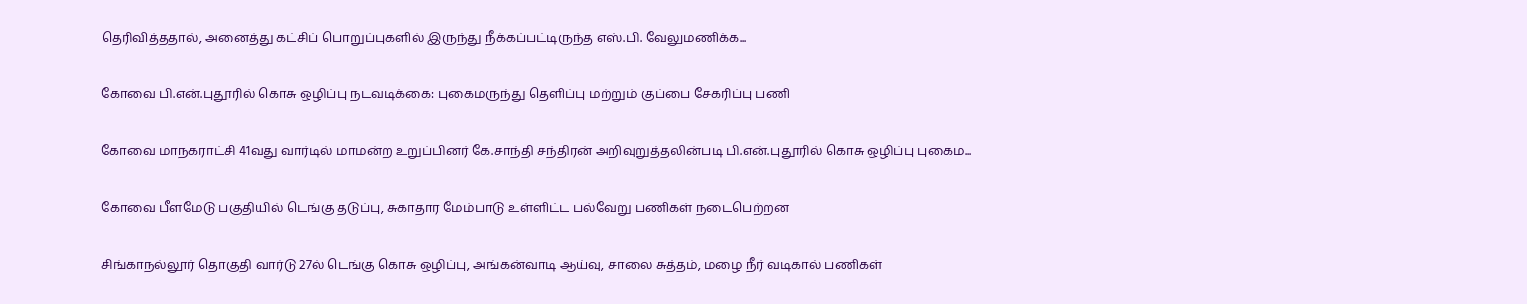தெரிவித்ததால், அனைத்து கட்சிப் பொறுப்புகளில் இருந்து நீக்கப்பட்டிருந்த எஸ்.பி. வேலுமணிக்க...

கோவை பி.என்.புதூரில் கொசு ஒழிப்பு நடவடிக்கை: புகைமருந்து தெளிப்பு மற்றும் குப்பை சேகரிப்பு பணி

கோவை மாநகராட்சி 41வது வார்டில் மாமன்ற உறுப்பினர் கே.சாந்தி சந்திரன் அறிவுறுத்தலின்படி பி.என்.புதூரில் கொசு ஒழிப்பு புகைம...

கோவை பீளமேடு பகுதியில் டெங்கு தடுப்பு, சுகாதார மேம்பாடு உள்ளிட்ட பல்வேறு பணிகள் நடைபெற்றன

சிங்காநல்லூர் தொகுதி வார்டு 27ல் டெங்கு கொசு ஒழிப்பு, அங்கன்வாடி ஆய்வு, சாலை சுத்தம், மழை நீர் வடிகால் பணிகள்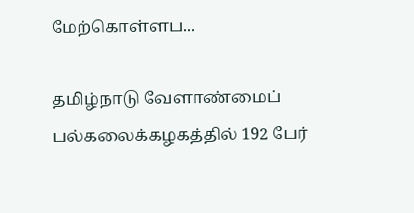மேற்கொள்ளப...

தமிழ்நாடு வேளாண்மைப் பல்கலைக்கழகத்தில் 192 பேர்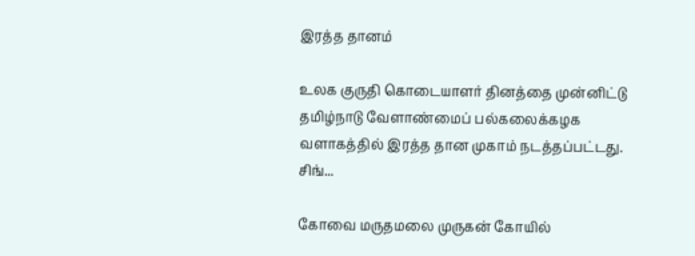இரத்த தானம்

உலக குருதி கொடையாளர் தினத்தை முன்னிட்டு தமிழ்நாடு வேளாண்மைப் பல்கலைக்கழக வளாகத்தில் இரத்த தான முகாம் நடத்தப்பட்டது. சிங்...

கோவை மருதமலை முருகன் கோயில்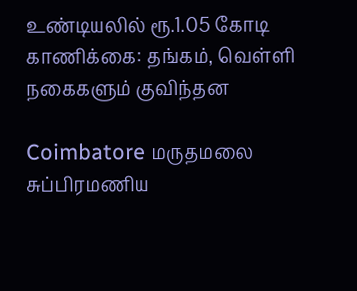உண்டியலில் ரூ.1.05 கோடி காணிக்கை: தங்கம், வெள்ளி நகைகளும் குவிந்தன

Coimbatore மருதமலை சுப்பிரமணிய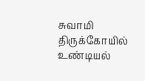சுவாமி திருக்கோயில் உண்டியல்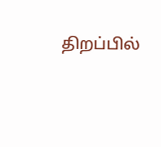திறப்பில்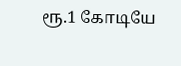ரூ.1 கோடியே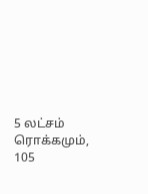5 லட்சம் ரொக்கமும், 105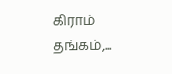கிராம் தங்கம்,...